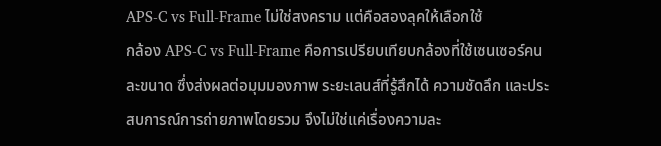APS-C vs Full-Frame ไม่ใช่สงคราม แต่คือสองลุคให้เลือกใช้
กล้อง APS-C vs Full-Frame คือการเปรียบเทียบกล้องที่ใช้เซนเซอร์คนละขนาด ซึ่งส่งผลต่อมุมมองภาพ ระยะเลนส์ที่รู้สึกได้ ความชัดลึก และประสบการณ์การถ่ายภาพโดยรวม จึงไม่ใช่แค่เรื่องความละ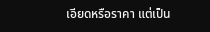เอียดหรือราคา แต่เป็น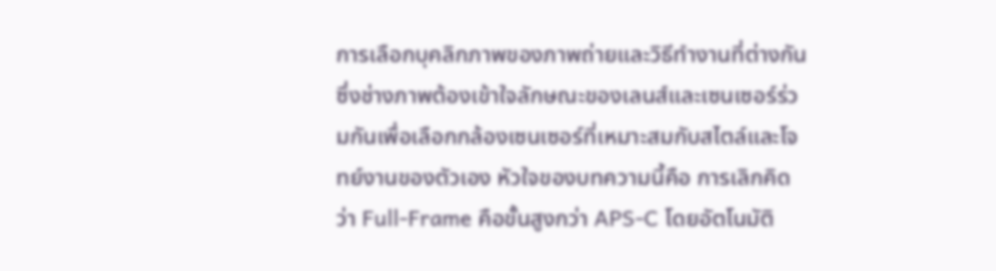การเลือกบุคลิกภาพของภาพถ่ายและวิธีทำงานที่ต่างกัน ซึ่งช่างภาพต้องเข้าใจลักษณะของเลนส์และเซนเซอร์ร่วมกันเพื่อเลือกกล้องเซนเซอร์ที่เหมาะสมกับสไตล์และโจทย์งานของตัวเอง หัวใจของบทความนี้คือ การเลิกคิดว่า Full-Frame คือขั้นสูงกว่า APS-C โดยอัตโนมัติ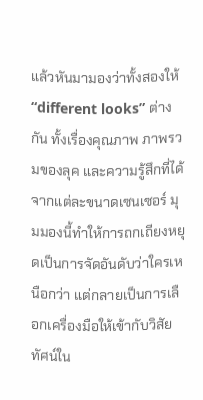แล้วหันมามองว่าทั้งสองให้ “different looks” ต่างกัน ทั้งเรื่องคุณภาพ ภาพรวมของลุค และความรู้สึกที่ได้จากแต่ละขนาดเซนเซอร์ มุมมองนี้ทำให้การถกเถียงหยุดเป็นการจัดอันดับว่าใครเหนือกว่า แต่กลายเป็นการเลือกเครื่องมือให้เข้ากับวิสัยทัศน์ใน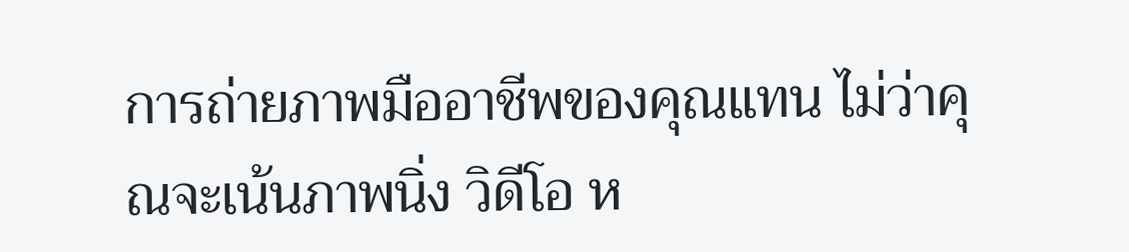การถ่ายภาพมืออาชีพของคุณแทน ไม่ว่าคุณจะเน้นภาพนิ่ง วิดีโอ ห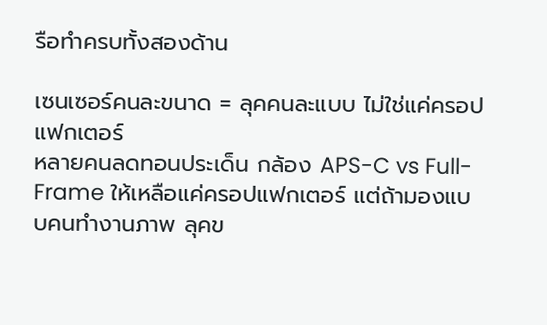รือทำครบทั้งสองด้าน

เซนเซอร์คนละขนาด = ลุคคนละแบบ ไม่ใช่แค่ครอปแฟกเตอร์
หลายคนลดทอนประเด็น กล้อง APS-C vs Full-Frame ให้เหลือแค่ครอปแฟกเตอร์ แต่ถ้ามองแบบคนทำงานภาพ ลุคข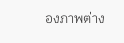องภาพต่าง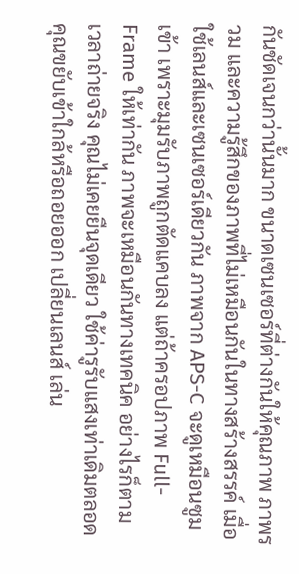กันชัดเจนกว่านั้นมาก ขนาดเซนเซอร์ที่ต่างกันให้คุณภาพ ภาพรวม และความรู้สึกของภาพที่ไม่เหมือนกันในทางสร้างสรรค์ เมื่อใช้เลนส์และเซนเซอร์เดียวกัน ภาพจาก APS-C จะดูเหมือนซูมเข้า เพราะมุมรับภาพถูกตัดแคบลง แต่ถ้าครอปภาพ Full-Frame ให้เท่ากัน ภาพจะเหมือนกันทางเทคนิค อย่างไรก็ตาม เวลาถ่ายจริง คุณไม่เคยยืนจุดเดียว ใช้ค่ารูรับแสงเท่าเดิมตลอด คุณขยับเข้าใกล้หรือถอยออก เปลี่ยนเลนส์ เล่น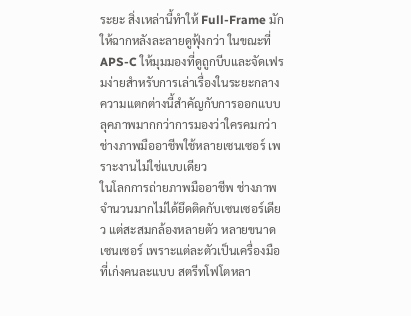ระยะ สิ่งเหล่านี้ทำให้ Full-Frame มักให้ฉากหลังละลายดูฟุ้งกว่า ในขณะที่ APS-C ให้มุมมองที่ดูถูกบีบและจัดเฟรมง่ายสำหรับการเล่าเรื่องในระยะกลาง ความแตกต่างนี้สำคัญกับการออกแบบลุคภาพมากกว่าการมองว่าใครคมกว่า
ช่างภาพมืออาชีพใช้หลายเซนเซอร์ เพราะงานไม่ใช่แบบเดียว
ในโลกการถ่ายภาพมืออาชีพ ช่างภาพจำนวนมากไม่ได้ยึดติดกับเซนเซอร์เดียว แต่สะสมกล้องหลายตัว หลายขนาดเซนเซอร์ เพราะแต่ละตัวเป็นเครื่องมือที่เก่งคนละแบบ สตรีทโฟโตหลา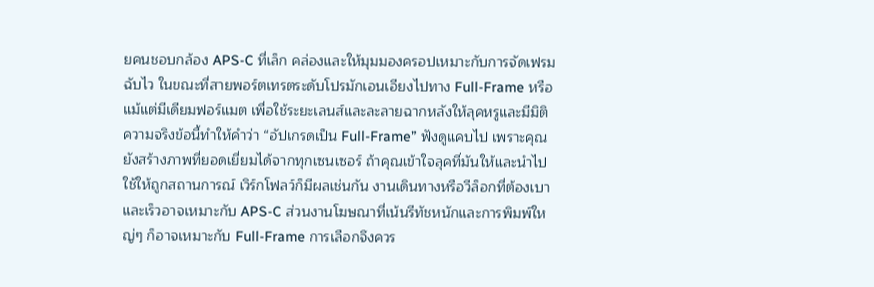ยคนชอบกล้อง APS-C ที่เล็ก คล่องและให้มุมมองครอปเหมาะกับการจัดเฟรมฉับไว ในขณะที่สายพอร์ตเทรตระดับโปรมักเอนเอียงไปทาง Full-Frame หรือแม้แต่มีเดียมฟอร์แมต เพื่อใช้ระยะเลนส์และละลายฉากหลังให้ลุคหรูและมีมิติ ความจริงข้อนี้ทำให้คำว่า “อัปเกรดเป็น Full-Frame” ฟังดูแคบไป เพราะคุณยังสร้างภาพที่ยอดเยี่ยมได้จากทุกเซนเซอร์ ถ้าคุณเข้าใจลุคที่มันให้และนำไปใช้ให้ถูกสถานการณ์ เวิร์กโฟลว์ก็มีผลเช่นกัน งานเดินทางหรือวีล็อกที่ต้องเบาและเร็วอาจเหมาะกับ APS-C ส่วนงานโฆษณาที่เน้นรีทัชหนักและการพิมพ์ใหญ่ๆ ก็อาจเหมาะกับ Full-Frame การเลือกจึงควร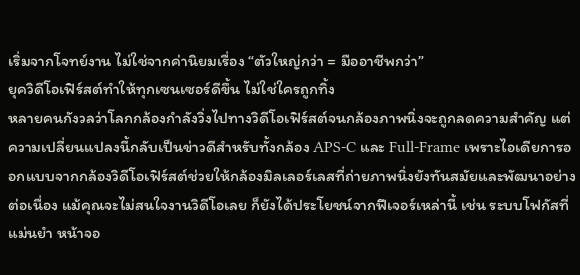เริ่มจากโจทย์งาน ไม่ใช่จากค่านิยมเรื่อง “ตัวใหญ่กว่า = มืออาชีพกว่า”
ยุควิดีโอเฟิร์สต์ทำให้ทุกเซนเซอร์ดีขึ้น ไม่ใช่ใครถูกทิ้ง
หลายคนกังวลว่าโลกกล้องกำลังวิ่งไปทางวิดีโอเฟิร์สต์จนกล้องภาพนิ่งจะถูกลดความสำคัญ แต่ความเปลี่ยนแปลงนี้กลับเป็นข่าวดีสำหรับทั้งกล้อง APS-C และ Full-Frame เพราะไอเดียการออกแบบจากกล้องวิดีโอเฟิร์สต์ช่วยให้กล้องมิลเลอร์เลสที่ถ่ายภาพนิ่งยังทันสมัยและพัฒนาอย่างต่อเนื่อง แม้คุณจะไม่สนใจงานวิดีโอเลย ก็ยังได้ประโยชน์จากฟีเจอร์เหล่านี้ เช่น ระบบโฟกัสที่แม่นยำ หน้าจอ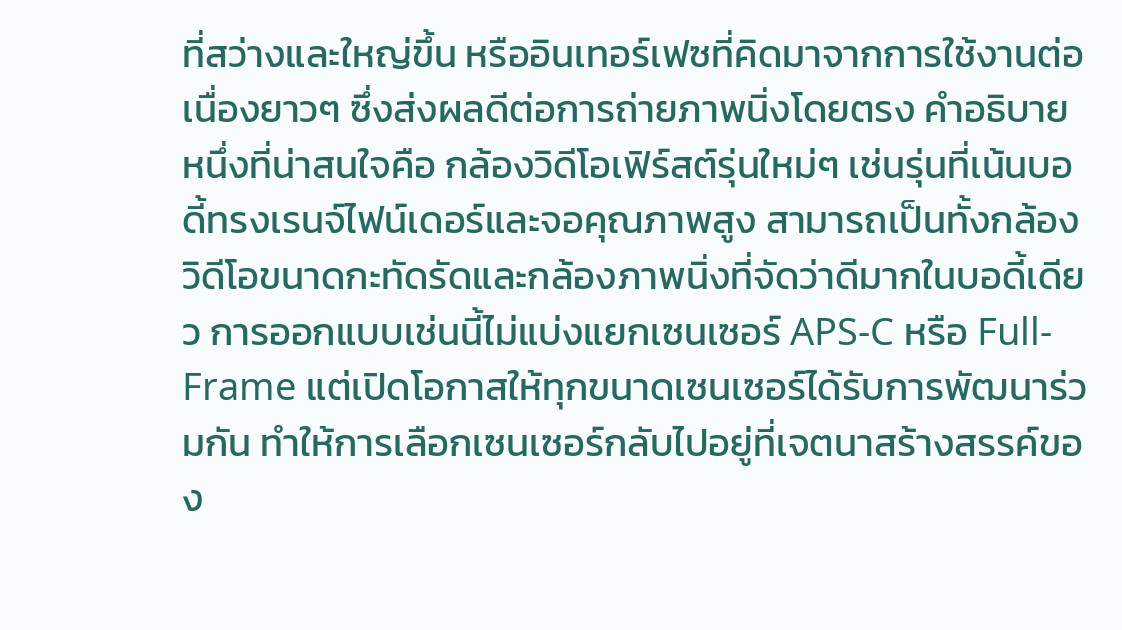ที่สว่างและใหญ่ขึ้น หรืออินเทอร์เฟซที่คิดมาจากการใช้งานต่อเนื่องยาวๆ ซึ่งส่งผลดีต่อการถ่ายภาพนิ่งโดยตรง คำอธิบายหนึ่งที่น่าสนใจคือ กล้องวิดีโอเฟิร์สต์รุ่นใหม่ๆ เช่นรุ่นที่เน้นบอดี้ทรงเรนจ์ไฟน์เดอร์และจอคุณภาพสูง สามารถเป็นทั้งกล้องวิดีโอขนาดกะทัดรัดและกล้องภาพนิ่งที่จัดว่าดีมากในบอดี้เดียว การออกแบบเช่นนี้ไม่แบ่งแยกเซนเซอร์ APS-C หรือ Full-Frame แต่เปิดโอกาสให้ทุกขนาดเซนเซอร์ได้รับการพัฒนาร่วมกัน ทำให้การเลือกเซนเซอร์กลับไปอยู่ที่เจตนาสร้างสรรค์ของ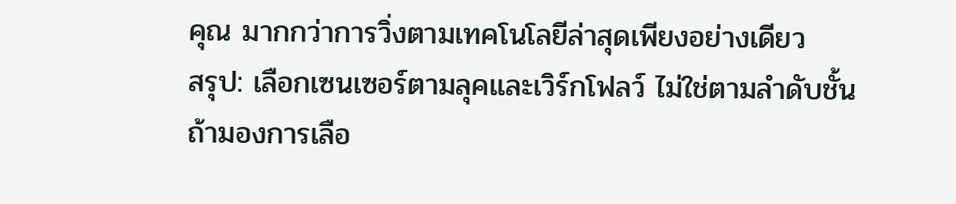คุณ มากกว่าการวิ่งตามเทคโนโลยีล่าสุดเพียงอย่างเดียว
สรุป: เลือกเซนเซอร์ตามลุคและเวิร์กโฟลว์ ไม่ใช่ตามลำดับชั้น
ถ้ามองการเลือ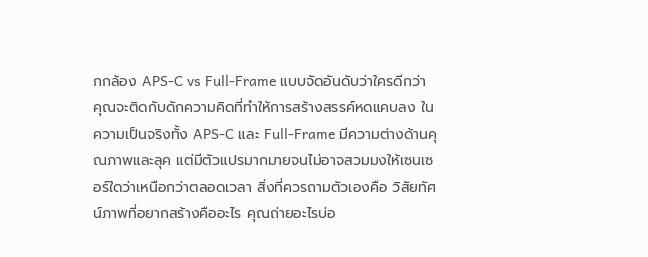กกล้อง APS-C vs Full-Frame แบบจัดอันดับว่าใครดีกว่า คุณจะติดกับดักความคิดที่ทำให้การสร้างสรรค์หดแคบลง ในความเป็นจริงทั้ง APS-C และ Full-Frame มีความต่างด้านคุณภาพและลุค แต่มีตัวแปรมากมายจนไม่อาจสวมมงให้เซนเซอร์ใดว่าเหนือกว่าตลอดเวลา สิ่งที่ควรถามตัวเองคือ วิสัยทัศน์ภาพที่อยากสร้างคืออะไร คุณถ่ายอะไรบ่อ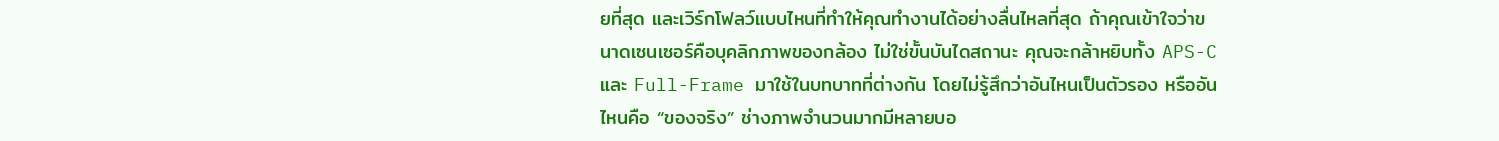ยที่สุด และเวิร์กโฟลว์แบบไหนที่ทำให้คุณทำงานได้อย่างลื่นไหลที่สุด ถ้าคุณเข้าใจว่าขนาดเซนเซอร์คือบุคลิกภาพของกล้อง ไม่ใช่ขั้นบันไดสถานะ คุณจะกล้าหยิบทั้ง APS-C และ Full-Frame มาใช้ในบทบาทที่ต่างกัน โดยไม่รู้สึกว่าอันไหนเป็นตัวรอง หรืออันไหนคือ “ของจริง” ช่างภาพจำนวนมากมีหลายบอ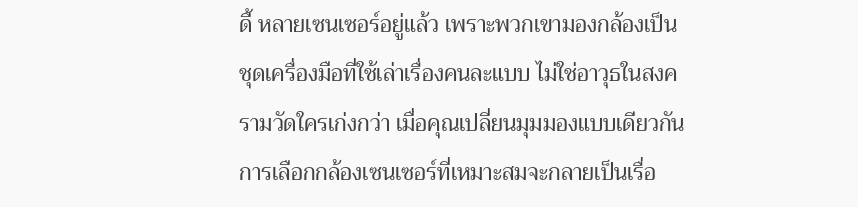ดี้ หลายเซนเซอร์อยู่แล้ว เพราะพวกเขามองกล้องเป็นชุดเครื่องมือที่ใช้เล่าเรื่องคนละแบบ ไม่ใช่อาวุธในสงครามวัดใครเก่งกว่า เมื่อคุณเปลี่ยนมุมมองแบบเดียวกัน การเลือกกล้องเซนเซอร์ที่เหมาะสมจะกลายเป็นเรื่อ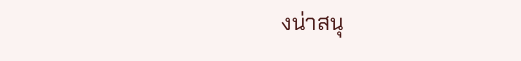งน่าสนุ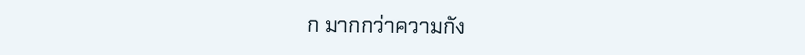ก มากกว่าความกัง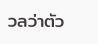วลว่าตัว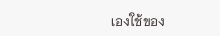เองใช้ของ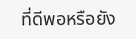ที่ดีพอหรือยัง